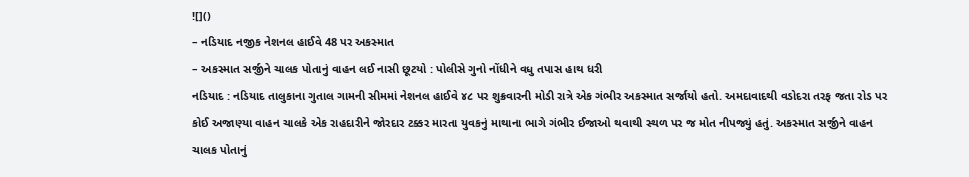![]()
– નડિયાદ નજીક નેશનલ હાઈવે 48 પર અકસ્માત
– અકસ્માત સર્જીને ચાલક પોતાનું વાહન લઈ નાસી છૂટયો : પોલીસે ગુનો નોંધીને વધુ તપાસ હાથ ધરી
નડિયાદ : નડિયાદ તાલુકાના ગુતાલ ગામની સીમમાં નેશનલ હાઈવે ૪૮ પર શુક્રવારની મોડી રાત્રે એક ગંભીર અકસ્માત સર્જાયો હતો. અમદાવાદથી વડોદરા તરફ જતા રોડ પર કોઈ અજાણ્યા વાહન ચાલકે એક રાહદારીને જોરદાર ટક્કર મારતા યુવકનું માથાના ભાગે ગંભીર ઈજાઓ થવાથી સ્થળ પર જ મોત નીપજ્યું હતું. અકસ્માત સર્જીને વાહન ચાલક પોતાનું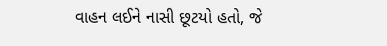વાહન લઈને નાસી છૂટયો હતો, જે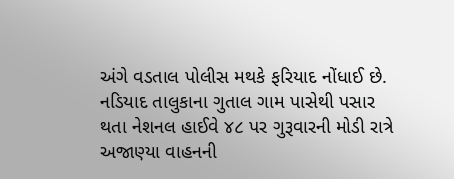અંગે વડતાલ પોલીસ મથકે ફરિયાદ નોંધાઈ છે.
નડિયાદ તાલુકાના ગુતાલ ગામ પાસેથી પસાર થતા નેશનલ હાઈવે ૪૮ પર ગુરૂવારની મોડી રાત્રે અજાણ્યા વાહનની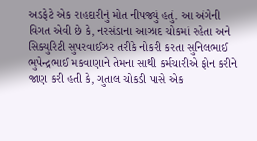અડફેટે એક રાહદારીનું મોત નીપજ્યું હતું. આ અંગેની વિગત એવી છે કે, નરસંડાના આઝાદ ચોકમાં રહેતા અને સિક્યુરિટી સુપરવાઈઝર તરીકે નોકરી કરતા સુનિલભાઈ ભુપેન્દ્રભાઈ મકવાણાને તેમના સાથી કર્મચારીએ ફોન કરીને જાણ કરી હતી કે, ગુતાલ ચોકડી પાસે એક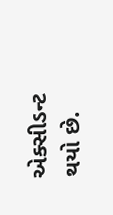એક્સીડન્ટ થયો છે.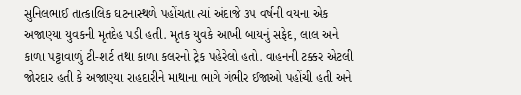સુનિલભાઈ તાત્કાલિક ઘટનાસ્થળે પહોંચતા ત્યાં અંદાજે ૩૫ વર્ષની વયના એક અજાણ્યા યુવકની મૃતદેહ પડી હતી. મૃતક યુવકે આખી બાયનું સફેદ, લાલ અને કાળા પટ્ટાવાળું ટી-શર્ટ તથા કાળા કલરનો ટ્રેક પહેરેલો હતો. વાહનની ટક્કર એટલી જોરદાર હતી કે અજાણ્યા રાહદારીને માથાના ભાગે ગંભીર ઈજાઓ પહોંચી હતી અને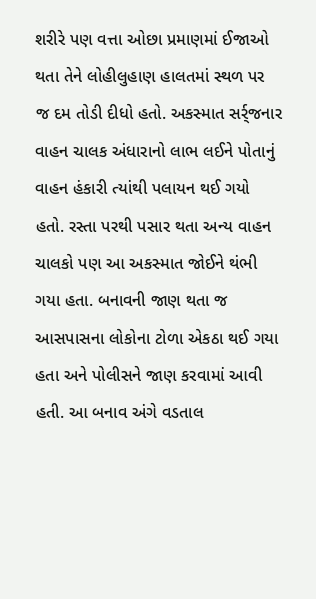શરીરે પણ વત્તા ઓછા પ્રમાણમાં ઈજાઓ થતા તેને લોહીલુહાણ હાલતમાં સ્થળ પર જ દમ તોડી દીધો હતો. અકસ્માત સર્ર્જનાર વાહન ચાલક અંધારાનો લાભ લઈને પોતાનું વાહન હંકારી ત્યાંથી પલાયન થઈ ગયો હતો. રસ્તા પરથી પસાર થતા અન્ય વાહન ચાલકો પણ આ અકસ્માત જોઈને થંભી ગયા હતા. બનાવની જાણ થતા જ આસપાસના લોકોના ટોળા એકઠા થઈ ગયા હતા અને પોલીસને જાણ કરવામાં આવી હતી. આ બનાવ અંગે વડતાલ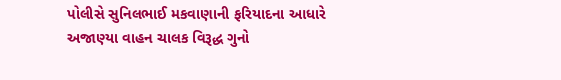પોલીસે સુનિલભાઈ મકવાણાની ફરિયાદના આધારે અજાણ્યા વાહન ચાલક વિરૂદ્ધ ગુનો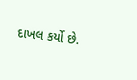દાખલ કર્યો છે.